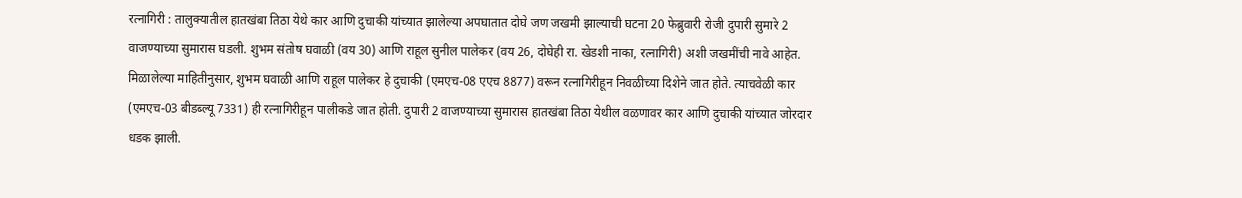रत्नागिरी : तालुक्यातील हातखंबा तिठा येथे कार आणि दुचाकी यांच्यात झालेल्या अपघातात दोघे जण जखमी झाल्याची घटना 20 फेब्रुवारी रोजी दुपारी सुमारे 2 वाजण्याच्या सुमारास घडली. शुभम संतोष घवाळी (वय 30) आणि राहूल सुनील पालेकर (वय 26, दोघेही रा. खेडशी नाका, रत्नागिरी) अशी जखमींची नावे आहेत.
मिळालेल्या माहितीनुसार, शुभम घवाळी आणि राहूल पालेकर हे दुचाकी (एमएच-08 एएच 8877) वरून रत्नागिरीहून निवळीच्या दिशेने जात होते. त्याचवेळी कार (एमएच-03 बीडब्ल्यू 7331) ही रत्नागिरीहून पालीकडे जात होती. दुपारी 2 वाजण्याच्या सुमारास हातखंबा तिठा येथील वळणावर कार आणि दुचाकी यांच्यात जोरदार धडक झाली.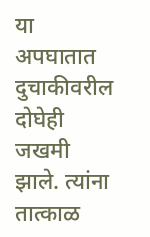या अपघातात दुचाकीवरील दोघेही जखमी झाले. त्यांना तात्काळ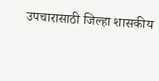उपचारासाठी जिल्हा शासकीय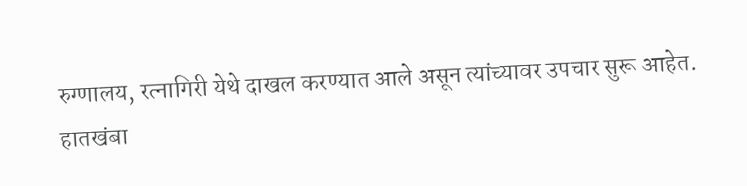रुग्णालय, रत्नागिरी येथे दाखल करण्यात आले असून त्यांच्यावर उपचार सुरू आहेत.
हातखंबा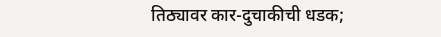तिठ्यावर कार-दुचाकीची धडक;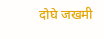दोघे जखमी